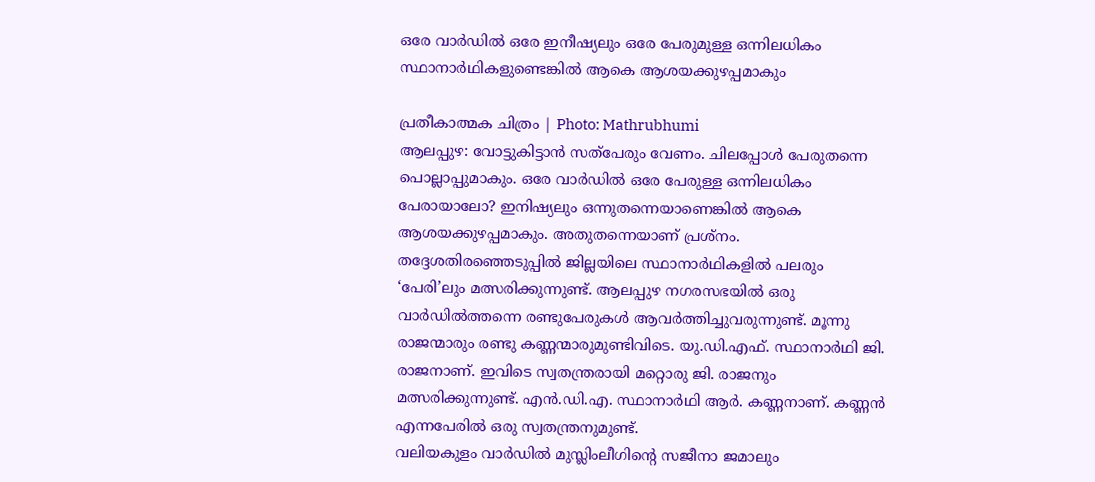ഒരേ വാർഡിൽ ഒരേ ഇനീഷ്യലും ഒരേ പേരുമുള്ള ഒന്നിലധികം സ്ഥാനാർഥികളുണ്ടെങ്കിൽ ആകെ ആശയക്കുഴപ്പമാകും

പ്രതീകാത്മക ചിത്രം | Photo: Mathrubhumi
ആലപ്പുഴ: വോട്ടുകിട്ടാൻ സത്പേരും വേണം. ചിലപ്പോൾ പേരുതന്നെ പൊല്ലാപ്പുമാകും. ഒരേ വാർഡിൽ ഒരേ പേരുള്ള ഒന്നിലധികം പേരായാലോ? ഇനിഷ്യലും ഒന്നുതന്നെയാണെങ്കിൽ ആകെ ആശയക്കുഴപ്പമാകും. അതുതന്നെയാണ് പ്രശ്നം.
തദ്ദേശതിരഞ്ഞെടുപ്പിൽ ജില്ലയിലെ സ്ഥാനാർഥികളിൽ പലരും ‘പേരി’ലും മത്സരിക്കുന്നുണ്ട്. ആലപ്പുഴ നഗരസഭയിൽ ഒരു വാർഡിൽത്തന്നെ രണ്ടുപേരുകൾ ആവർത്തിച്ചുവരുന്നുണ്ട്. മൂന്നു രാജന്മാരും രണ്ടു കണ്ണന്മാരുമുണ്ടിവിടെ. യു.ഡി.എഫ്. സ്ഥാനാർഥി ജി. രാജനാണ്. ഇവിടെ സ്വതന്ത്രരായി മറ്റൊരു ജി. രാജനും മത്സരിക്കുന്നുണ്ട്. എൻ.ഡി.എ. സ്ഥാനാർഥി ആർ. കണ്ണനാണ്. കണ്ണൻ എന്നപേരിൽ ഒരു സ്വതന്ത്രനുമുണ്ട്.
വലിയകുളം വാർഡിൽ മുസ്ലിംലീഗിന്റെ സജീനാ ജമാലും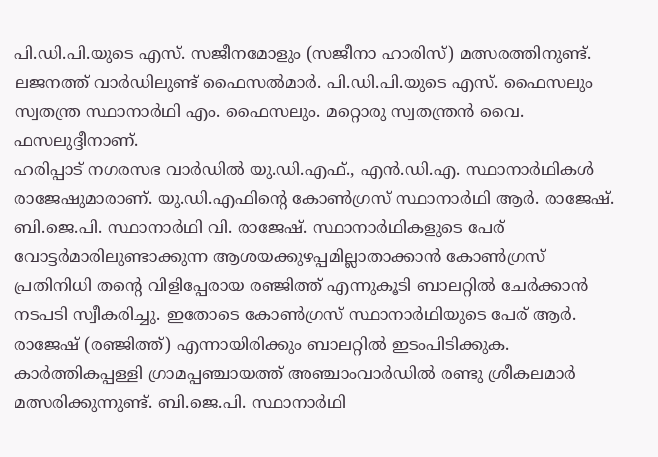പി.ഡി.പി.യുടെ എസ്. സജീനമോളും (സജീനാ ഹാരിസ്) മത്സരത്തിനുണ്ട്. ലജനത്ത് വാർഡിലുണ്ട് ഫൈസൽമാർ. പി.ഡി.പി.യുടെ എസ്. ഫൈസലും സ്വതന്ത്ര സ്ഥാനാർഥി എം. ഫൈസലും. മറ്റൊരു സ്വതന്ത്രൻ വൈ. ഫസലുദ്ദീനാണ്.
ഹരിപ്പാട് നഗരസഭ വാർഡിൽ യു.ഡി.എഫ്., എൻ.ഡി.എ. സ്ഥാനാർഥികൾ രാജേഷുമാരാണ്. യു.ഡി.എഫിന്റെ കോൺഗ്രസ് സ്ഥാനാർഥി ആർ. രാജേഷ്. ബി.ജെ.പി. സ്ഥാനാർഥി വി. രാജേഷ്. സ്ഥാനാർഥികളുടെ പേര് വോട്ടർമാരിലുണ്ടാക്കുന്ന ആശയക്കുഴപ്പമില്ലാതാക്കാൻ കോൺഗ്രസ് പ്രതിനിധി തന്റെ വിളിപ്പേരായ രഞ്ജിത്ത് എന്നുകൂടി ബാലറ്റിൽ ചേർക്കാൻ നടപടി സ്വീകരിച്ചു. ഇതോടെ കോൺഗ്രസ് സ്ഥാനാർഥിയുടെ പേര് ആർ. രാജേഷ് (രഞ്ജിത്ത്) എന്നായിരിക്കും ബാലറ്റിൽ ഇടംപിടിക്കുക.
കാർത്തികപ്പള്ളി ഗ്രാമപ്പഞ്ചായത്ത് അഞ്ചാംവാർഡിൽ രണ്ടു ശ്രീകലമാർ മത്സരിക്കുന്നുണ്ട്. ബി.ജെ.പി. സ്ഥാനാർഥി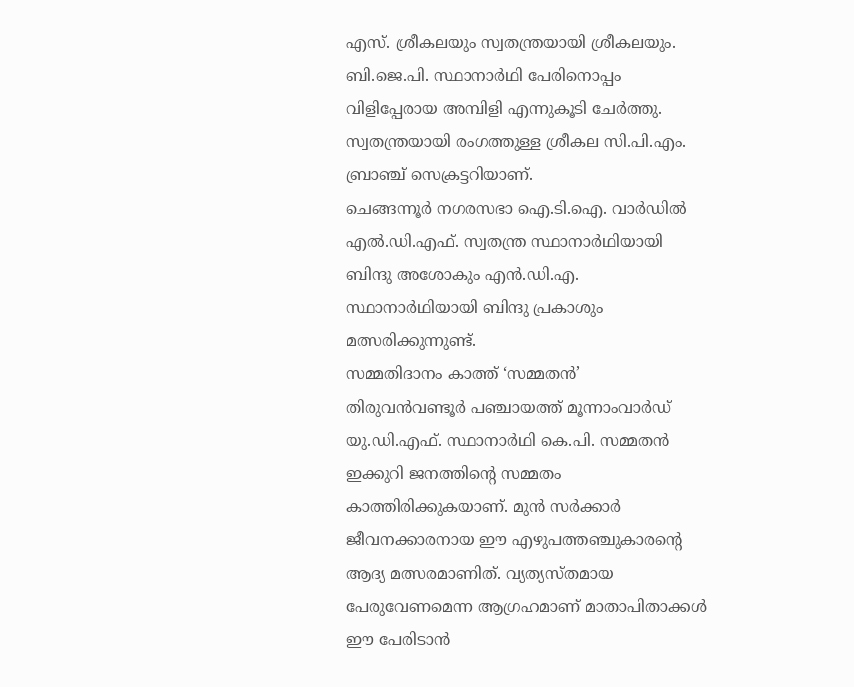എസ്. ശ്രീകലയും സ്വതന്ത്രയായി ശ്രീകലയും. ബി.ജെ.പി. സ്ഥാനാർഥി പേരിനൊപ്പം വിളിപ്പേരായ അമ്പിളി എന്നുകൂടി ചേർത്തു. സ്വതന്ത്രയായി രംഗത്തുള്ള ശ്രീകല സി.പി.എം. ബ്രാഞ്ച് സെക്രട്ടറിയാണ്.
ചെങ്ങന്നൂർ നഗരസഭാ ഐ.ടി.ഐ. വാർഡിൽ എൽ.ഡി.എഫ്. സ്വതന്ത്ര സ്ഥാനാർഥിയായി ബിന്ദു അശോകും എൻ.ഡി.എ. സ്ഥാനാർഥിയായി ബിന്ദു പ്രകാശും മത്സരിക്കുന്നുണ്ട്.
സമ്മതിദാനം കാത്ത് ‘സമ്മതൻ’
തിരുവൻവണ്ടൂർ പഞ്ചായത്ത് മൂന്നാംവാർഡ് യു.ഡി.എഫ്. സ്ഥാനാർഥി കെ.പി. സമ്മതൻ ഇക്കുറി ജനത്തിന്റെ സമ്മതം കാത്തിരിക്കുകയാണ്. മുൻ സർക്കാർ ജീവനക്കാരനായ ഈ എഴുപത്തഞ്ചുകാരന്റെ ആദ്യ മത്സരമാണിത്. വ്യത്യസ്തമായ പേരുവേണമെന്ന ആഗ്രഹമാണ് മാതാപിതാക്കൾ ഈ പേരിടാൻ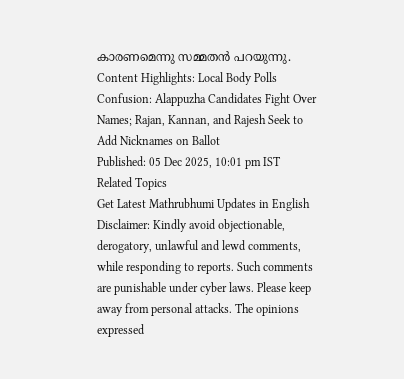കാരണമെന്നു സമ്മതൻ പറയുന്നു.
Content Highlights: Local Body Polls Confusion: Alappuzha Candidates Fight Over Names; Rajan, Kannan, and Rajesh Seek to Add Nicknames on Ballot
Published: 05 Dec 2025, 10:01 pm IST
Related Topics
Get Latest Mathrubhumi Updates in English
Disclaimer: Kindly avoid objectionable, derogatory, unlawful and lewd comments, while responding to reports. Such comments are punishable under cyber laws. Please keep away from personal attacks. The opinions expressed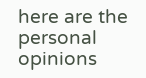here are the personal opinions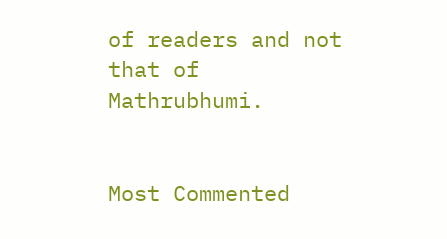of readers and not that of Mathrubhumi.


Most Commented